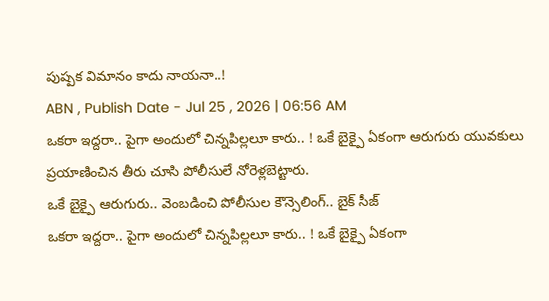పుష్పక విమానం కాదు నాయనా..!
ABN , Publish Date - Jul 25 , 2026 | 06:56 AM
ఒకరా ఇద్దరా.. పైగా అందులో చిన్నపిల్లలూ కారు.. ! ఒకే బైక్పై ఏకంగా ఆరుగురు యువకులు ప్రయాణించిన తీరు చూసి పోలీసులే నోరెళ్లబెట్టారు.
ఒకే బైక్పై ఆరుగురు.. వెంబడించి పోలీసుల కౌన్సెలింగ్.. బైక్ సీజ్
ఒకరా ఇద్దరా.. పైగా అందులో చిన్నపిల్లలూ కారు.. ! ఒకే బైక్పై ఏకంగా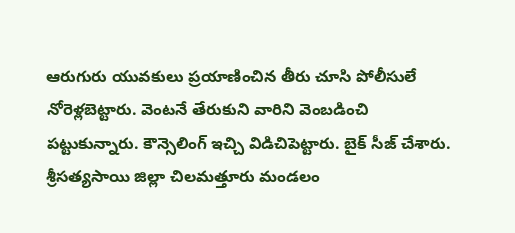ఆరుగురు యువకులు ప్రయాణించిన తీరు చూసి పోలీసులే నోరెళ్లబెట్టారు. వెంటనే తేరుకుని వారిని వెంబడించి పట్టుకున్నారు. కౌన్సెలింగ్ ఇచ్చి విడిచిపెట్టారు. బైక్ సీజ్ చేశారు. శ్రీసత్యసాయి జిల్లా చిలమత్తూరు మండలం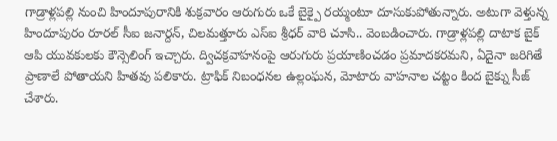గాడ్రాళ్లపల్లి నుంచి హిందూపురానికి శుక్రవారం ఆరుగురు ఒకే బైక్పై రయ్మంటూ దూసుకుపోతున్నారు. అటుగా వెళ్తున్న హిందూపురం రూరల్ సీఐ జనార్దన్, చిలమత్తూరు ఎస్ఐ శ్రీధర్ వారి చూసి.. వెంబడించారు. గాడ్రాళ్లపల్లి దాటాక బైక్ ఆపి యువకులకు కౌన్సెలింగ్ ఇచ్చారు. ద్విచక్రవాహనంపై ఆరుగురు ప్రయాణించడం ప్రమాదకరమని, ఏదైనా జరిగితే ప్రాణాలే పోతాయని హితవు పలికారు. ట్రాఫిక్ నిబంధనల ఉల్లంఘన, మోటారు వాహనాల చట్టం కింద బైక్ను సీజ్ చేశారు.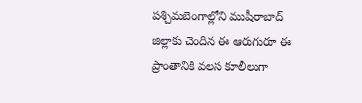పశ్చిమబెంగాల్లోని ముషీరాబాద్ జిల్లాకు చెందిన ఈ ఆరుగురూ ఈ ప్రాంతానికి వలస కూలీలుగా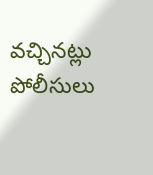వచ్చినట్లు పోలీసులు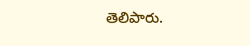తెలిపారు.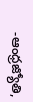-ఆంధ్రజ్యోతి,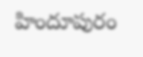హిందూపురం